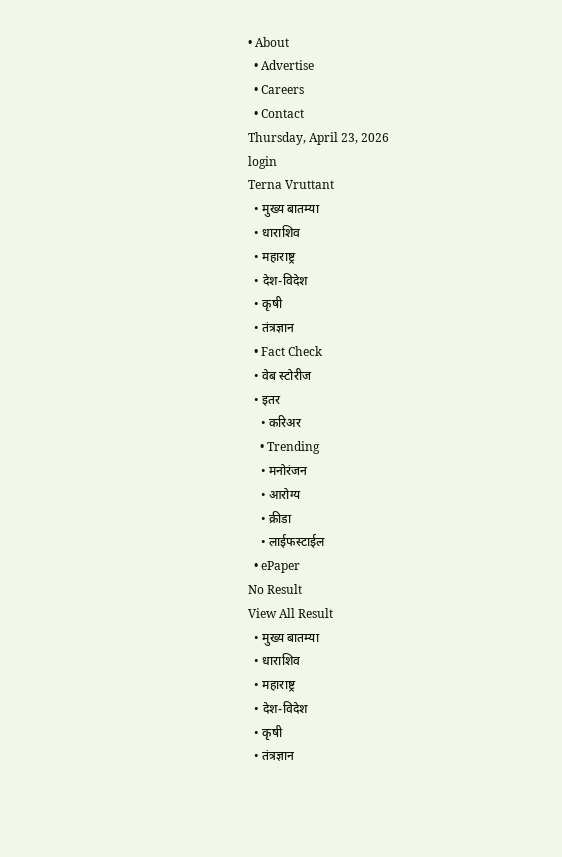• About
  • Advertise
  • Careers
  • Contact
Thursday, April 23, 2026
login
Terna Vruttant
  • मुख्य बातम्या
  • धाराशिव
  • महाराष्ट्र
  • देश-विदेश
  • कृषी
  • तंत्रज्ञान
  • Fact Check
  • वेब स्टोरीज
  • इतर
    • करिअर
    • Trending
    • मनोरंजन
    • आरोग्य
    • क्रीडा
    • लाईफस्टाईल
  • ePaper
No Result
View All Result
  • मुख्य बातम्या
  • धाराशिव
  • महाराष्ट्र
  • देश-विदेश
  • कृषी
  • तंत्रज्ञान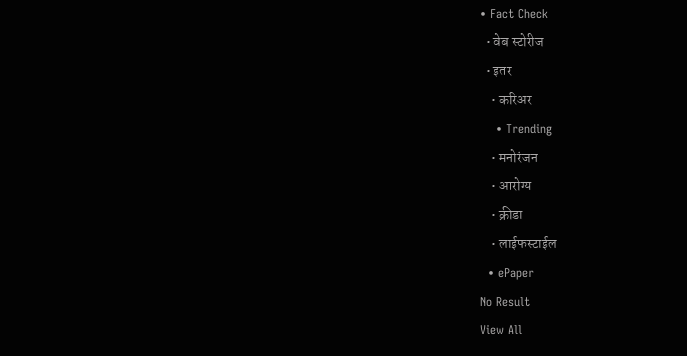• Fact Check
  • वेब स्टोरीज
  • इतर
    • करिअर
    • Trending
    • मनोरंजन
    • आरोग्य
    • क्रीडा
    • लाईफस्टाईल
  • ePaper
No Result
View All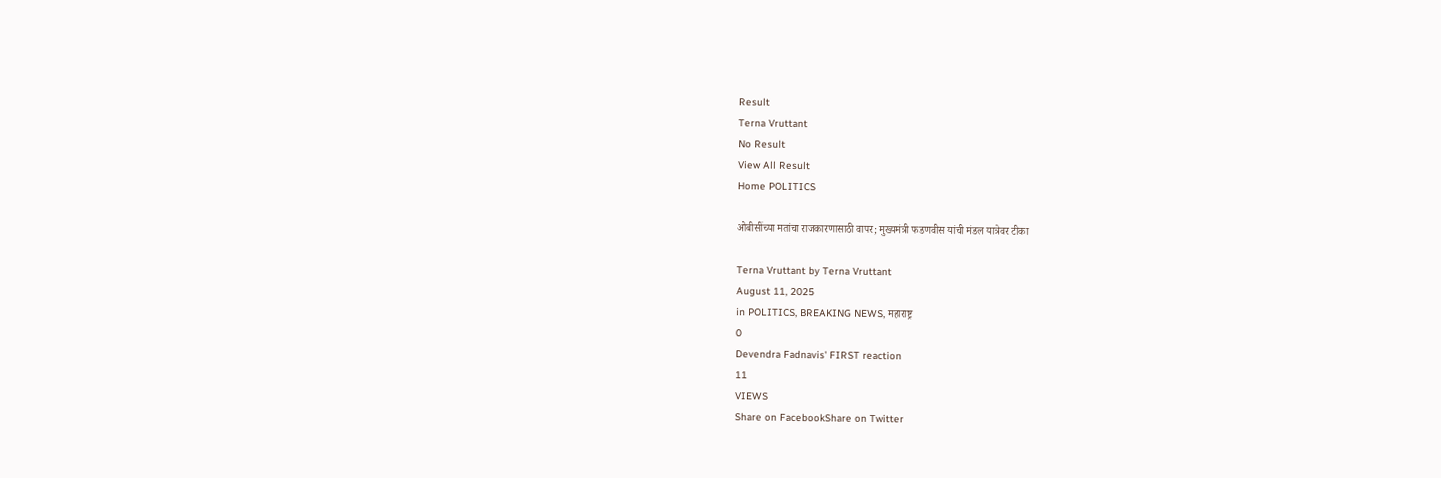Result
Terna Vruttant
No Result
View All Result
Home POLITICS

ओबीसींच्या मतांचा राजकारणासाठी वापर; मुख्यमंत्री फडणवीस यांची मंडल यात्रेवर टीका

Terna Vruttant by Terna Vruttant
August 11, 2025
in POLITICS, BREAKING NEWS, महाराष्ट्र
0
Devendra Fadnavis' FIRST reaction
11
VIEWS
Share on FacebookShare on Twitter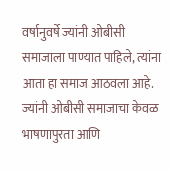वर्षानुवर्षे ज्यांनी ओबीसी समाजाला पाण्यात पाहिले, त्यांना आता हा समाज आठवला आहे. ज्यांनी ओबीसी समाजाचा केवळ भाषणापुरता आणि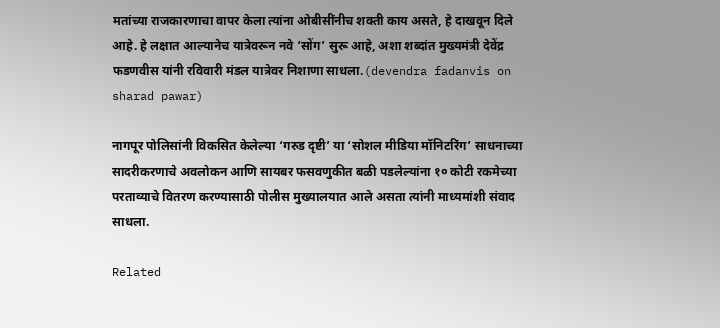मतांच्या राजकारणाचा वापर केला त्यांना ओबीसींनीच शक्ती काय असते, हे दाखवून दिले आहे. हे लक्षात आल्यानेच यात्रेवरून नवे ‘सोंग’ सुरू आहे, अशा शब्दांत मुख्यमंत्री देवेंद्र फडणवीस यांनी रविवारी मंडल यात्रेवर निशाणा साधला.(devendra fadanvis on sharad pawar)

नागपूर पोलिसांनी विकसित केलेल्या ‘गरुड दृष्टी’ या ‘सोशल मीडिया मॉनिटरिंग’ साधनाच्या सादरीकरणाचे अवलोकन आणि सायबर फसवणुकीत बळी पडलेल्यांना १० कोटी रकमेच्या परताव्याचे वितरण करण्यासाठी पोलीस मुख्यालयात आले असता त्यांनी माध्यमांशी संवाद साधला.

Related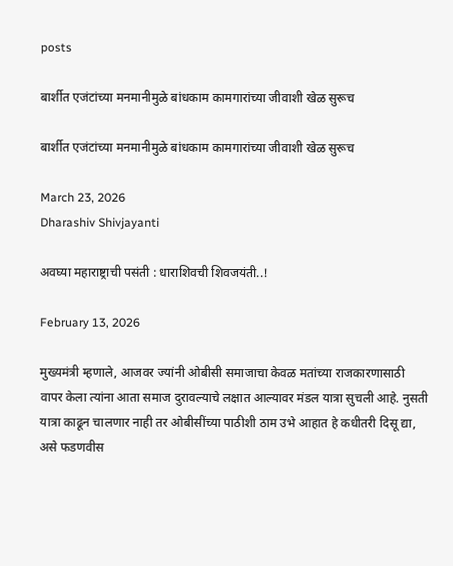posts

बार्शीत एजंटांच्या मनमानीमुळे बांधकाम कामगारांच्या जीवाशी खेळ सुरूच

बार्शीत एजंटांच्या मनमानीमुळे बांधकाम कामगारांच्या जीवाशी खेळ सुरूच

March 23, 2026
Dharashiv Shivjayanti

अवघ्या महाराष्ट्राची पसंती : धाराशिवची शिवजयंती..!

February 13, 2026

मुख्यमंत्री म्हणाले, आजवर ज्यांनी ओबीसी समाजाचा केवळ मतांच्या राजकारणासाठी वापर केला त्यांना आता समाज दुरावल्याचे लक्षात आल्यावर मंडल यात्रा सुचली आहे. नुसती यात्रा काढून चालणार नाही तर ओबीसींच्या पाठीशी ठाम उभे आहात हे कधीतरी दिसू द्या, असे फडणवीस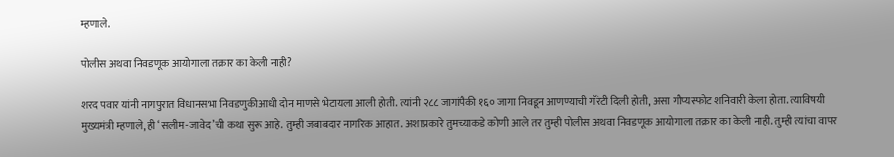म्हणाले.

पोलीस अथवा निवडणूक आयोगाला तक्रार का केली नाही?

शरद पवार यांनी नागपुरात विधानसभा निवडणुकीआधी दोन माणसे भेटायला आली होती. त्यांनी २८८ जागांपैकी १६० जागा निवडून आणण्याची गॅरंटी दिली होती, असा गौप्यस्फोट शनिवारी केला होता. त्याविषयी मुख्यमंत्री म्हणाले, ही ‘सलीम-जावेद’ची कथा सुरू आहे. तुम्ही जबाबदार नागरिक आहात. अशाप्रकारे तुमच्याकडे कोणी आले तर तुम्ही पोलीस अथवा निवडणूक आयोगाला तक्रार का केली नाही. तुम्ही त्यांचा वापर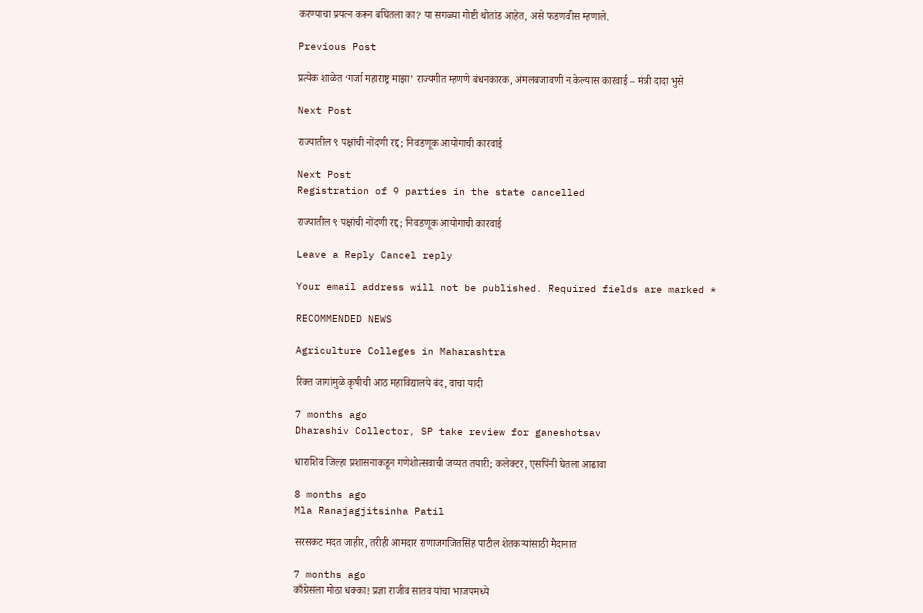करण्याचा प्रयत्न करून बघितला का? या सगळ्या गोष्टी थोतांड आहेत, असे फडणवीस म्हणाले.

Previous Post

प्रत्येक शाळेत ‘गर्जा महाराष्ट्र माझा’ राज्यगीत म्हणणे बंधनकारक, अंमलबजावणी न केल्यास कारवाई – मंत्री दादा भुसे

Next Post

राज्यातील ९ पक्षांची नोंदणी रद्द; निवडणूक आयोगाची कारवाई

Next Post
Registration of 9 parties in the state cancelled

राज्यातील ९ पक्षांची नोंदणी रद्द; निवडणूक आयोगाची कारवाई

Leave a Reply Cancel reply

Your email address will not be published. Required fields are marked *

RECOMMENDED NEWS

Agriculture Colleges in Maharashtra

रिक्त जागांमुळे कृषीची आठ महाविद्यालये बंद, वाचा यादी

7 months ago
Dharashiv Collector, SP take review for ganeshotsav

धाराशिव जिल्हा प्रशासनाकडून गणेशोत्सवाची जय्यत तयारी; कलेक्टर, एसपिंनी घेतला आढावा

8 months ago
Mla Ranajagjitsinha Patil

सरसकट मदत जाहीर, तरीही आमदार राणाजगजितसिंह पाटील शेतकऱ्यांसाठी मैदानात

7 months ago
काँग्रेसला मोठा धक्का! प्रज्ञा राजीव सातव यांचा भाजपमध्ये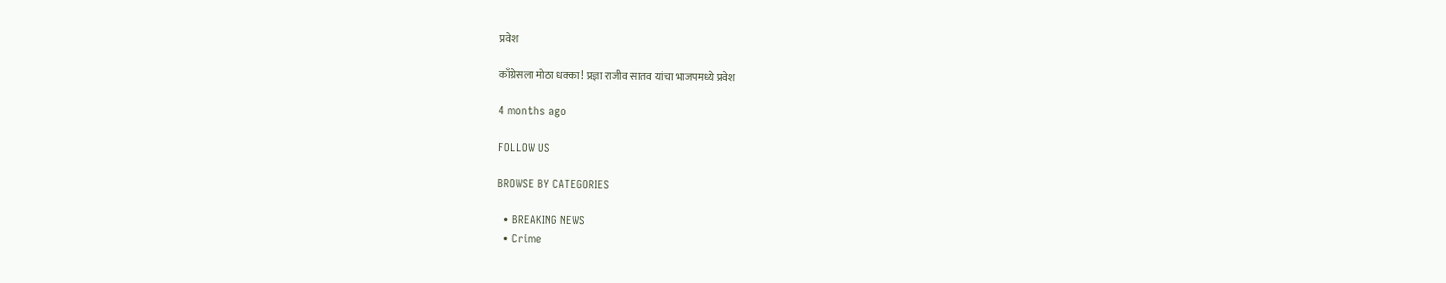प्रवेश

काँग्रेसला मोठा धक्का! प्रज्ञा राजीव सातव यांचा भाजपमध्ये प्रवेश

4 months ago

FOLLOW US

BROWSE BY CATEGORIES

  • BREAKING NEWS
  • Crime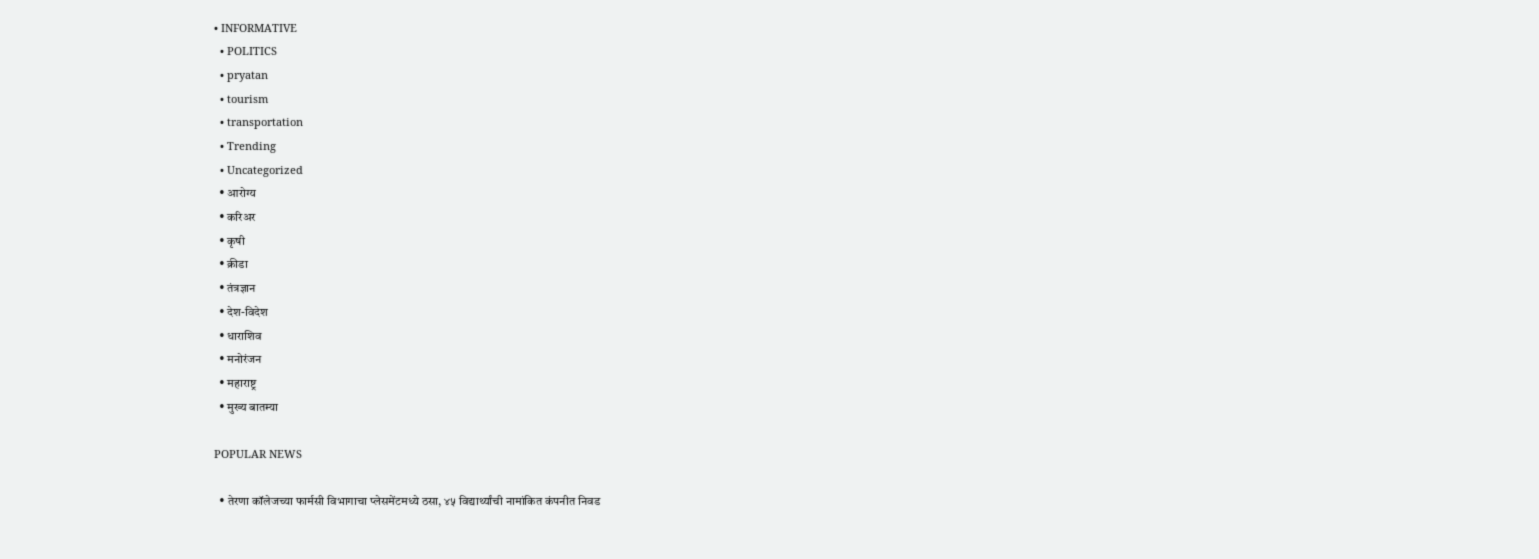• INFORMATIVE
  • POLITICS
  • pryatan
  • tourism
  • transportation
  • Trending
  • Uncategorized
  • आरोग्य
  • करिअर
  • कृषी
  • क्रीडा
  • तंत्रज्ञान
  • देश-विदेश
  • धाराशिव
  • मनोरंजन
  • महाराष्ट्र
  • मुख्य बातम्या

POPULAR NEWS

  • तेरणा कॉलेजच्या फार्मसी विभागाचा प्लेसमेंटमध्ये ठसा, ४५ विद्यार्थ्यांची नामांकित कंपनीत निवड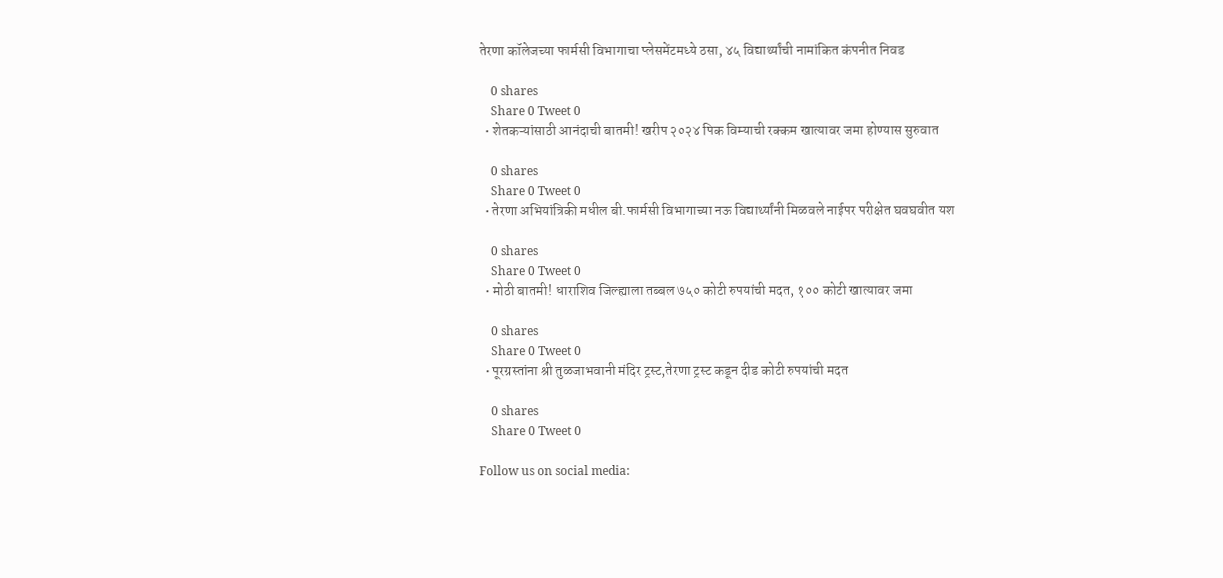तेरणा कॉलेजच्या फार्मसी विभागाचा प्लेसमेंटमध्ये ठसा, ४५ विद्यार्थ्यांची नामांकित कंपनीत निवड

    0 shares
    Share 0 Tweet 0
  • शेतकऱ्यांसाठी आनंदाची बातमी! खरीप २०२४ पिक विम्याची रक्कम खात्यावर जमा होण्यास सुरुवात

    0 shares
    Share 0 Tweet 0
  • तेरणा अभियांत्रिकी मधील बी.फार्मसी विभागाच्या नऊ विद्यार्थ्यांनी मिळवले नाईपर परीक्षेत घवघवीत यश

    0 shares
    Share 0 Tweet 0
  • मोठी बातमी! धाराशिव जिल्ह्याला तब्बल ७५० कोटी रुपयांची मदत, १०० कोटी खात्यावर जमा

    0 shares
    Share 0 Tweet 0
  • पूरग्रस्तांना श्री तुळजाभवानी मंदिर ट्रस्ट,तेरणा ट्रस्ट कडून दीड कोटी रुपयांची मदत

    0 shares
    Share 0 Tweet 0

Follow us on social media: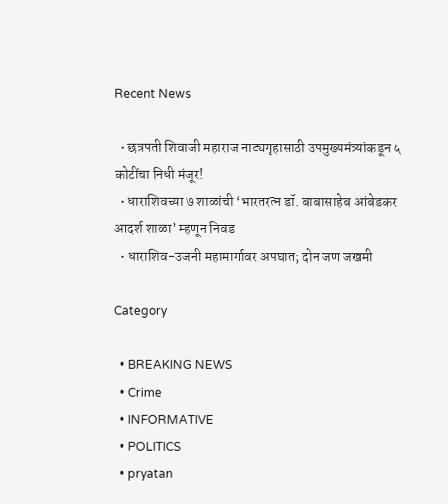Recent News

  • छत्रपती शिवाजी महाराज नाट्यगृहासाठी उपमुख्यमंत्र्यांकडून ५ कोटींचा निधी मंजूर!
  • धाराशिवच्या ७ शाळांची ‘भारतरत्न डॉ. बाबासाहेब आंबेडकर आदर्श शाळा’ म्हणून निवड
  • धाराशिव-उजनी महामार्गावर अपघात; दोन जण जखमी

Category

  • BREAKING NEWS
  • Crime
  • INFORMATIVE
  • POLITICS
  • pryatan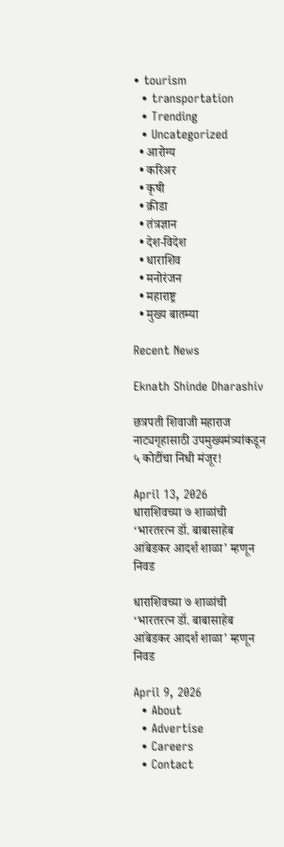• tourism
  • transportation
  • Trending
  • Uncategorized
  • आरोग्य
  • करिअर
  • कृषी
  • क्रीडा
  • तंत्रज्ञान
  • देश-विदेश
  • धाराशिव
  • मनोरंजन
  • महाराष्ट्र
  • मुख्य बातम्या

Recent News

Eknath Shinde Dharashiv

छत्रपती शिवाजी महाराज नाट्यगृहासाठी उपमुख्यमंत्र्यांकडून ५ कोटींचा निधी मंजूर!

April 13, 2026
धाराशिवच्या ७ शाळांची ‘भारतरत्न डॉ. बाबासाहेब आंबेडकर आदर्श शाळा’ म्हणून निवड

धाराशिवच्या ७ शाळांची ‘भारतरत्न डॉ. बाबासाहेब आंबेडकर आदर्श शाळा’ म्हणून निवड

April 9, 2026
  • About
  • Advertise
  • Careers
  • Contact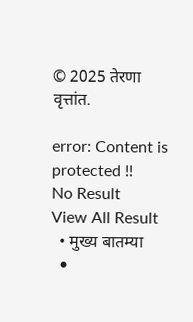© 2025 तेरणा वृत्तांत.

error: Content is protected !!
No Result
View All Result
  • मुख्य बातम्या
  •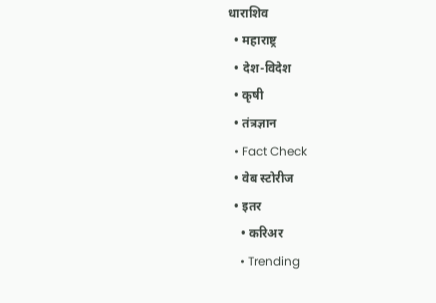धाराशिव
  • महाराष्ट्र
  • देश-विदेश
  • कृषी
  • तंत्रज्ञान
  • Fact Check
  • वेब स्टोरीज
  • इतर
    • करिअर
    • Trending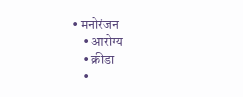• मनोरंजन
    • आरोग्य
    • क्रीडा
    •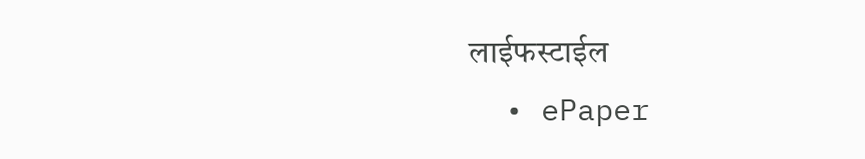लाईफस्टाईल
  • ePaper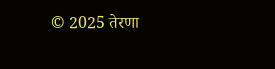© 2025 तेरणा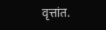वृत्तांत.